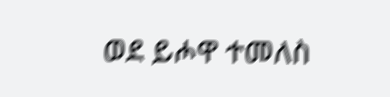ወደ ይሖዋ ተመለስ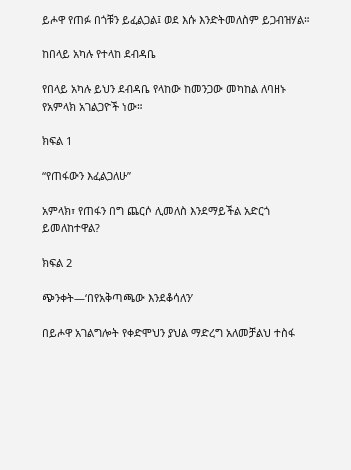ይሖዋ የጠፉ በጎቹን ይፈልጋል፤ ወደ እሱ እንድትመለስም ይጋብዝሃል።

ከበላይ አካሉ የተላከ ደብዳቤ

የበላይ አካሉ ይህን ደብዳቤ የላከው ከመንጋው መካከል ለባዘኑ የአምላክ አገልጋዮች ነው።

ክፍል 1

“የጠፋውን እፈልጋለሁ”

አምላክ፣ የጠፋን በግ ጨርሶ ሊመለስ እንደማይችል አድርጎ ይመለከተዋል?

ክፍል 2

ጭንቀት—‘በየአቅጣጫው እንደቆሳለን’

በይሖዋ አገልግሎት የቀድሞህን ያህል ማድረግ አለመቻልህ ተስፋ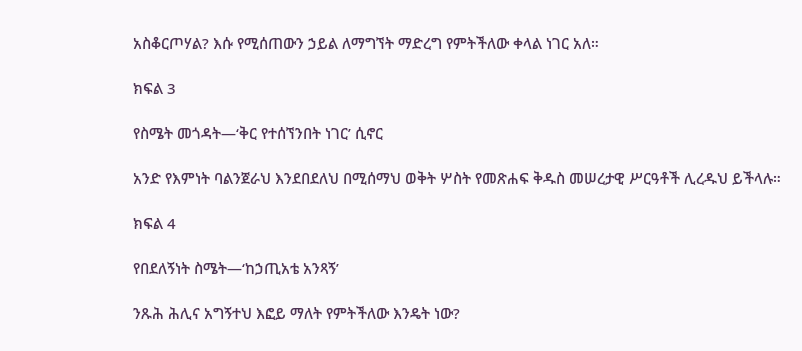አስቆርጦሃል? እሱ የሚሰጠውን ኃይል ለማግኘት ማድረግ የምትችለው ቀላል ነገር አለ።

ክፍል 3

የስሜት መጎዳት—‘ቅር የተሰኘንበት ነገር’ ሲኖር

አንድ የእምነት ባልንጀራህ እንደበደለህ በሚሰማህ ወቅት ሦስት የመጽሐፍ ቅዱስ መሠረታዊ ሥርዓቶች ሊረዱህ ይችላሉ።

ክፍል 4

የበደለኝነት ስሜት—‘ከኃጢአቴ አንጻኝ’

ንጹሕ ሕሊና አግኝተህ እፎይ ማለት የምትችለው እንዴት ነው?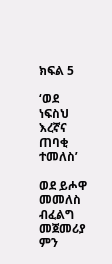ክፍል 5

‘ወደ ነፍስህ እረኛና ጠባቂ ተመለስ’

ወደ ይሖዋ መመለስ ብፈልግ መጀመሪያ ምን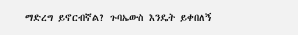ማድረግ ይኖርብኛል? ጉባኤውስ እንዴት ይቀበለኝ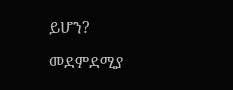ይሆን?

መደምደሚያ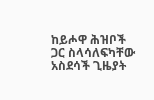ከይሖዋ ሕዝቦች ጋር ስላሳለፍካቸው አስደሳች ጊዜያት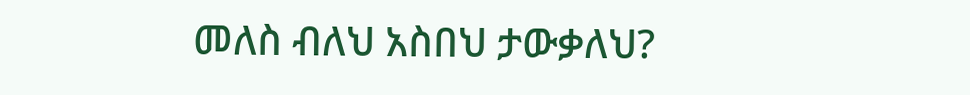መለስ ብለህ አስበህ ታውቃለህ?